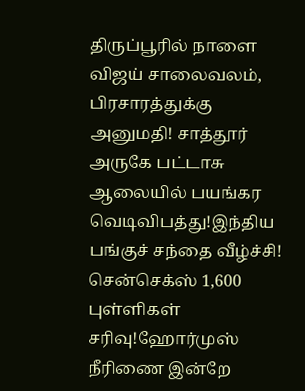திருப்பூரில் நாளை விஜய் சாலைவலம், பிரசாரத்துக்கு அனுமதி! சாத்தூர் அருகே பட்டாசு ஆலையில் பயங்கர வெடிவிபத்து!இந்திய பங்குச் சந்தை வீழ்ச்சி! சென்செக்ஸ் 1,600 புள்ளிகள் சரிவு!ஹோர்முஸ் நீரிணை இன்றே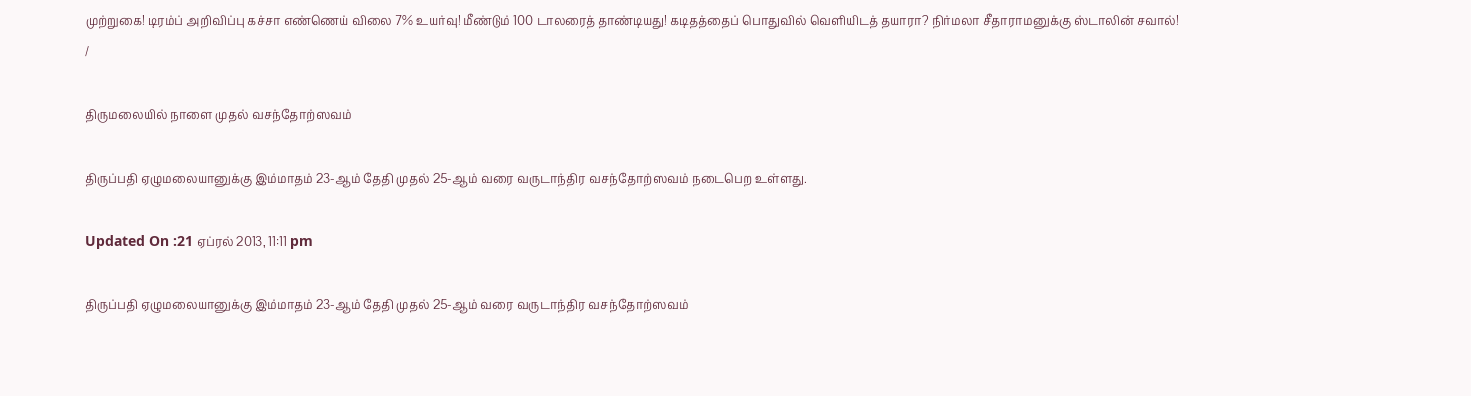முற்றுகை! டிரம்ப் அறிவிப்பு கச்சா எண்ணெய் விலை 7% உயர்வு! மீண்டும் 100 டாலரைத் தாண்டியது! கடிதத்தைப் பொதுவில் வெளியிடத் தயாரா? நிர்மலா சீதாராமனுக்கு ஸ்டாலின் சவால்!
/

திருமலையில் நாளை முதல் வசந்தோற்ஸவம்

திருப்பதி ஏழுமலையானுக்கு இம்மாதம் 23-ஆம் தேதி முதல் 25-ஆம் வரை வருடாந்திர வசந்தோற்ஸவம் நடைபெற உள்ளது.

Updated On :21 ஏப்ரல் 2013, 11:11 pm

திருப்பதி ஏழுமலையானுக்கு இம்மாதம் 23-ஆம் தேதி முதல் 25-ஆம் வரை வருடாந்திர வசந்தோற்ஸவம்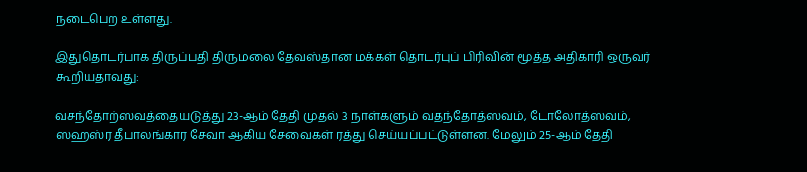நடைபெற உள்ளது.

இதுதொடர்பாக திருப்பதி திருமலை தேவஸ்தான மக்கள் தொடர்புப் பிரிவின் மூத்த அதிகாரி ஒருவர் கூறியதாவது:

வசந்தோற்ஸவத்தையடுத்து 23-ஆம் தேதி முதல் 3 நாள்களும் வதந்தோத்ஸவம், டோலோத்ஸவம், ஸஹஸ்ர தீபாலங்கார சேவா ஆகிய சேவைகள் ரத்து செய்யப்பட்டுள்ளன. மேலும் 25-ஆம் தேதி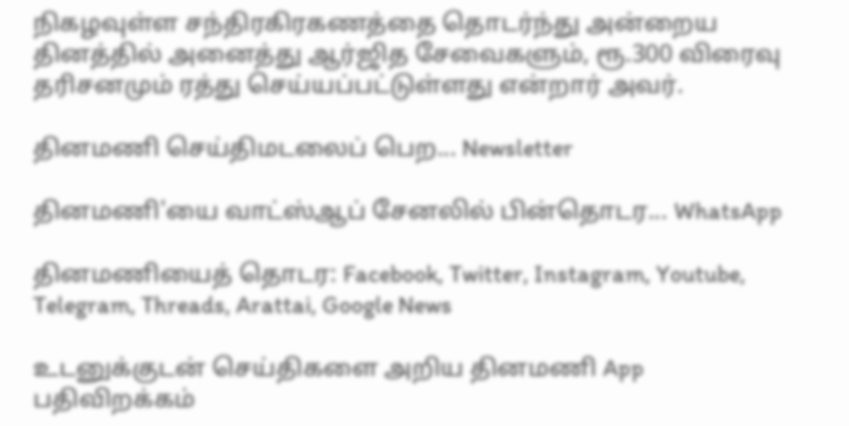நிகழவுள்ள சந்திரகிரகணத்தை தொடர்ந்து அன்றைய தினத்தில் அனைத்து ஆர்ஜித சேவைகளும், ரூ.300 விரைவு தரிசனமும் ரத்து செய்யப்பட்டுள்ளது என்றார் அவர்.

தினமணி செய்திமடலைப் பெற... Newsletter

தினமணி'யை வாட்ஸ்ஆப் சேனலில் பின்தொடர... WhatsApp

தினமணியைத் தொடர: Facebook, Twitter, Instagram, Youtube, Telegram, Threads, Arattai, Google News

உடனுக்குடன் செய்திகளை அறிய தினமணி App பதிவிறக்கம்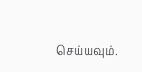செய்யவும்.